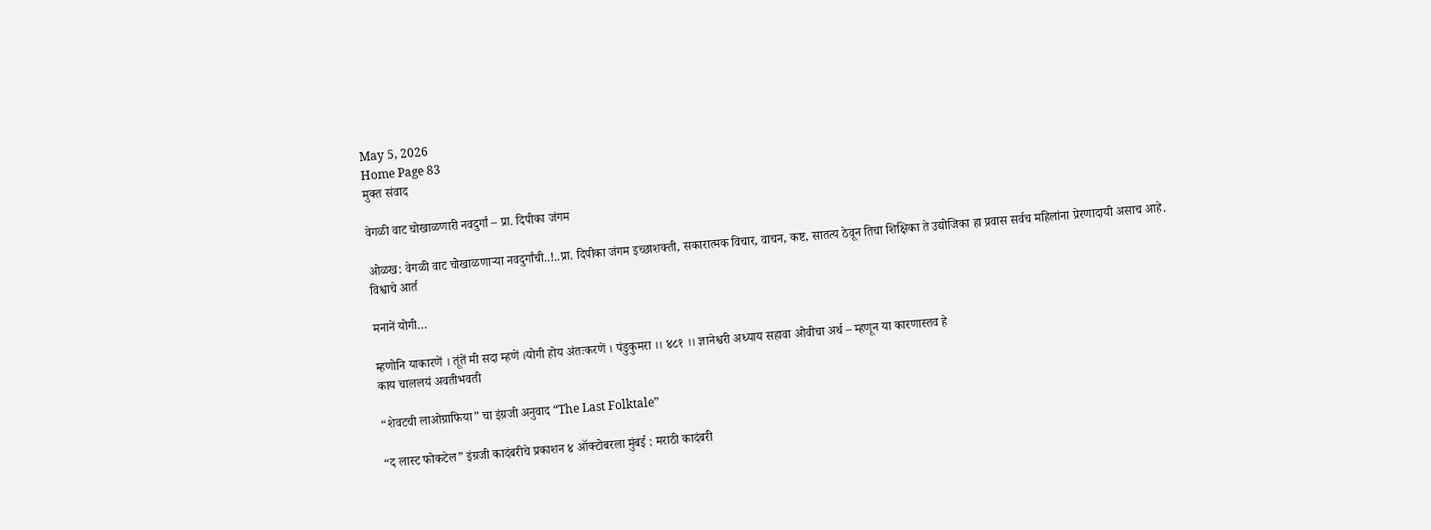May 5, 2026
Home Page 83
मुक्त संवाद

वेगळी वाट चोखाळणारी नवदुर्गां – प्रा. दिपीका जंगम

ओळख: वेगळी वाट चोखाळणाऱ्या नवदुर्गांची..!..प्रा. दिपीका जंगम इच्छाशक्ती, सकारात्मक विचार, वाचन, कष्ट, सातत्य ठेवून तिचा शिक्षिका ते उद्योजिका हा प्रवास सर्वच महिलांना प्रेरणादायी असाच आहे.
विश्वाचे आर्त

मनानें योगी…

म्हणोनि याकारणें । तूंतें मी सदा म्हणें ।योगी होय अंतःकरणें । पंडुकुमरा ।। ४८१ ।। ज्ञानेश्वरी अध्याय सहावा ओवीचा अर्थ – म्हणून या कारणास्तव हे
काय चाललयं अवतीभवती

“शेवटची लाओग्राफिया” चा इंग्रजी अनुवाद “The Last Folktale”

“द लास्ट फोकटेल” इंग्रजी कादंबरीचे प्रकाशन ४ ऑक्टोबरला मुंबई : मराठी कादंबरी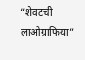“शेवटची लाओग्राफिया”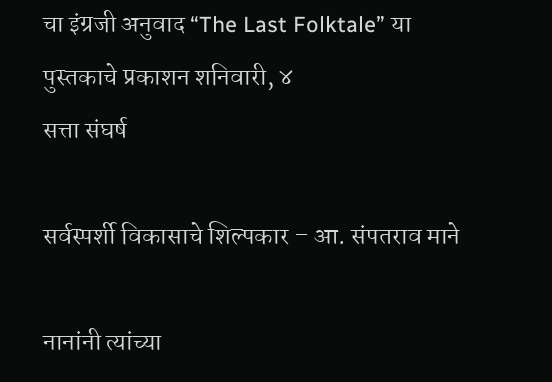चा इंग्रजी अनुवाद “The Last Folktale” या पुस्तकाचे प्रकाशन शनिवारी, ४
सत्ता संघर्ष

सर्वस्पर्शी विकासाचे शिल्पकार – आ. संपतराव माने

नानांनी त्यांच्या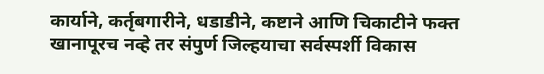कार्याने, कर्तृबगारीने, धडाडीने, कष्टाने आणि चिकाटीने फक्त खानापूरच नव्हे तर संपुर्ण जिल्हयाचा सर्वस्पर्शी विकास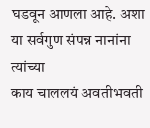घडवून आणला आहे. अशा या सर्वगुण संपन्न नानांना त्यांच्या
काय चाललयं अवतीभवती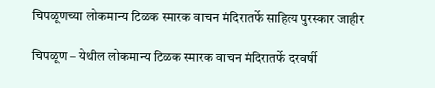चिपळूणच्या लोकमान्य टिळक स्मारक वाचन मंदिरातर्फे साहित्य पुरस्कार जाहीर

चिपळूण – येथील लोकमान्य टिळक स्मारक वाचन मंदिरातर्फे दरवर्षी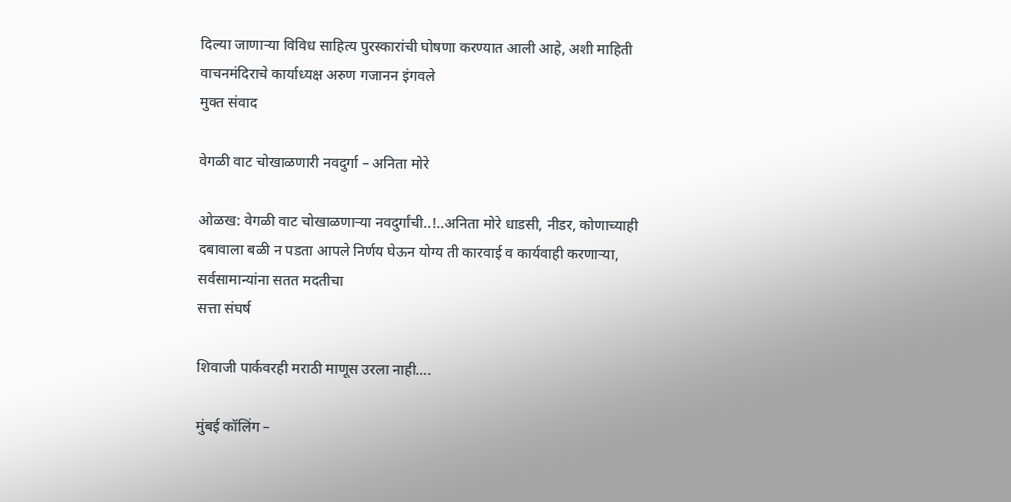दिल्या जाणाऱ्या विविध साहित्य पुरस्कारांची घोषणा करण्यात आली आहे, अशी माहिती वाचनमंदिराचे कार्याध्यक्ष अरुण गजानन इंगवले
मुक्त संवाद

वेगळी वाट चोखाळणारी नवदुर्गा – अनिता मोरे

ओळख: वेगळी वाट चोखाळणाऱ्या नवदुर्गांची..!..अनिता मोरे धाडसी, नीडर, कोणाच्याही दबावाला बळी न पडता आपले निर्णय घेऊन योग्य ती कारवाई व कार्यवाही करणाऱ्या, सर्वसामान्यांना सतत मदतीचा
सत्ता संघर्ष

शिवाजी पार्कवरही मराठी माणूस उरला नाही….

मुंबई कॉलिंग –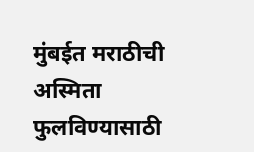मुंबईत मराठीची अस्मिता फुलविण्यासाठी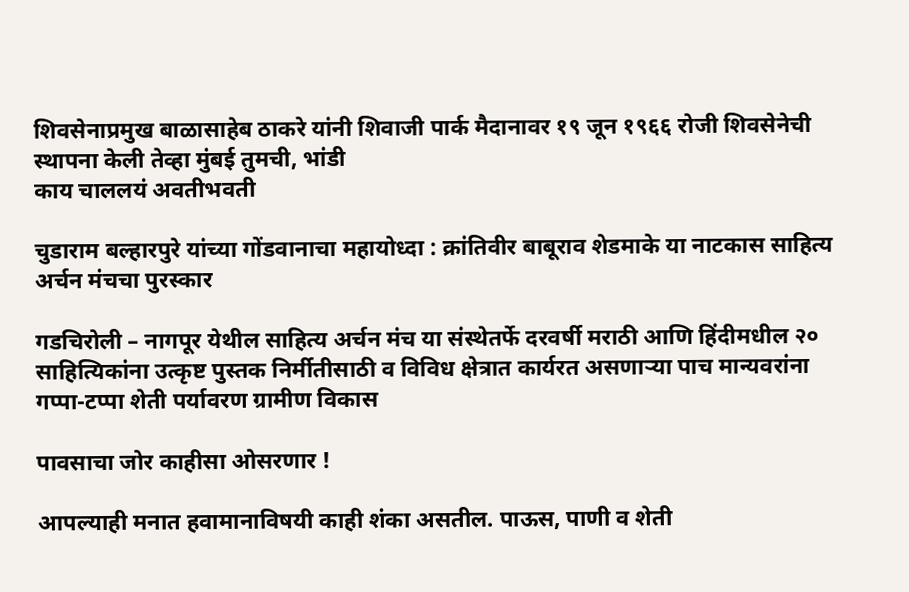शिवसेनाप्रमुख बाळासाहेब ठाकरे यांनी शिवाजी पार्क मैदानावर १९ जून १९६६ रोजी शिवसेनेची स्थापना केली तेव्हा मुंबई तुमची, भांडी
काय चाललयं अवतीभवती

चुडाराम बल्हारपुरे यांच्या गोंडवानाचा महायोध्दा : क्रांतिवीर बाबूराव शेडमाके या नाटकास साहित्य अर्चन मंचचा पुरस्कार

गडचिरोली – नागपूर येथील साहित्य अर्चन मंच या संस्थेतर्फे दरवर्षी मराठी आणि हिंदीमधील २० साहित्यिकांना उत्कृष्ट पुस्तक निर्मीतीसाठी व विविध क्षेत्रात कार्यरत असणाऱ्या पाच मान्यवरांना
गप्पा-टप्पा शेती पर्यावरण ग्रामीण विकास

पावसाचा जोर काहीसा ओसरणार !

आपल्याही मनात हवामानाविषयी काही शंका असतील. पाऊस, पाणी व शेती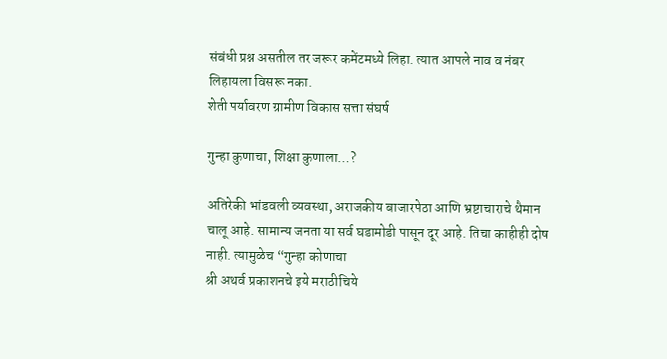संबंधी प्रश्न असतील तर जरूर कमेंटमध्ये लिहा. त्यात आपले नाव व नंबर लिहायला विसरू नका.
शेती पर्यावरण ग्रामीण विकास सत्ता संघर्ष

गुन्हा कुणाचा, शिक्षा कुणाला…?

अतिरेकी भांडवली व्यवस्था, अराजकीय बाजारपेठा आणि भ्रष्टाचाराचे थैमान चालू आहे. सामान्य जनता या सर्व घडामोडी पासून दूर आहे. तिचा काहीही दोष नाही. त्यामुळेच “गुन्हा कोणाचा
श्री अथर्व प्रकाशनचे इये मराठीचिये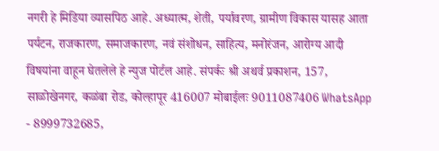नगरी हे मिडिया व्यासपिठ आहे. अध्यात्म, शेती, पर्यावरण, ग्रामीण विकास यासह आता पर्यटन, राजकारण, समाजकारण, नवं संशोधन, साहित्य, मनोरंजन, आरोग्य आदी विषयांना वाहून घेतलेले हे न्युज पोर्टल आहे. संपर्कः श्री अथर्व प्रकाशन, 157, साळोखेनगर, कळंबा रोड, कोल्हापूर 416007 मोबाईलः 9011087406 WhatsApp - 8999732685,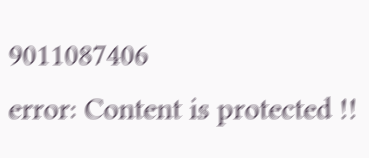9011087406
error: Content is protected !!